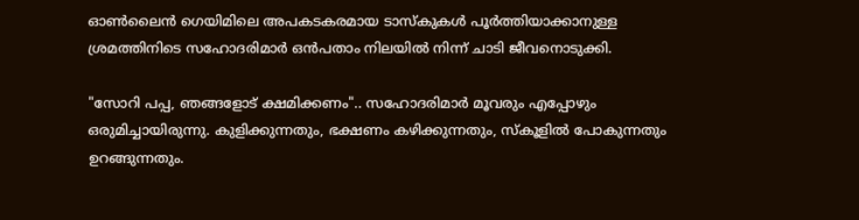ഓൺലൈൻ ഗെയിമിലെ അപകടകരമായ ടാസ്‌കുകൾ പൂർത്തിയാക്കാനുള്ള ശ്രമത്തിനിടെ സഹോദരിമാർ ഒൻപതാം നിലയിൽ നിന്ന് ചാടി ജീവനൊടുക്കി.

"സോറി പപ്പ, ഞങ്ങളോട് ക്ഷമിക്കണം".. സഹോദരിമാർ മൂവരും എപ്പോഴും ഒരുമിച്ചായിരുന്നു. കുളിക്കുന്നതും, ഭക്ഷണം കഴിക്കുന്നതും, സ്കൂളിൽ പോകുന്നതും ഉറങ്ങുന്നതും.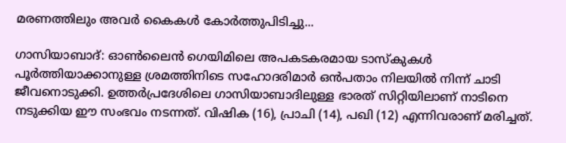മരണത്തിലും അവർ കൈകൾ കോർത്തുപിടിച്ചു...

ഗാസിയാബാദ്: ഓൺലൈൻ ഗെയിമിലെ അപകടകരമായ ടാസ്‌കുകൾ പൂർത്തിയാക്കാനുള്ള ശ്രമത്തിനിടെ സഹോദരിമാർ ഒൻപതാം നിലയിൽ നിന്ന് ചാടി ജീവനൊടുക്കി. ഉത്തർപ്രദേശിലെ ഗാസിയാബാദിലുള്ള ഭാരത് സിറ്റിയിലാണ് നാടിനെ നടുക്കിയ ഈ സംഭവം നടന്നത്. വിഷിക (16), പ്രാചി (14), പഖി (12) എന്നിവരാണ് മരിച്ചത്.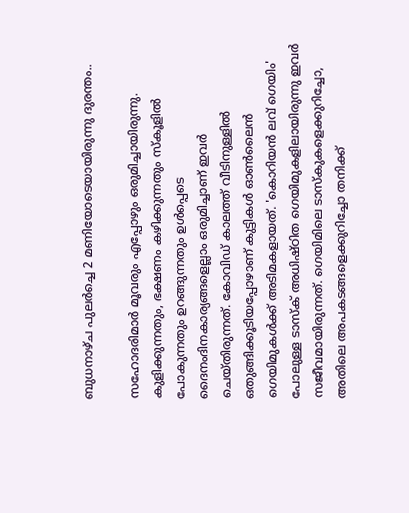ബുധനാഴ്ച പുലർച്ചെ 2 മണിയോടെയായിരുന്നു ദുരന്തം..

സഹോദരിമാർ മൂവരും എപ്പോഴും ഒരുമിച്ചായിരുന്നു. കുളിക്കുന്നതും, ഭക്ഷണം കഴിക്കുന്നതും സ്കൂളിൽ പോകുന്നതും ഉറങ്ങുന്നതും ഉൾപ്പെടെ ദൈനംദിനകാര്യങ്ങളെല്ലാം ഒരുമിച്ചാണ് ഇവർ ചെയ്‌തിരുന്നത്. കോവിഡ് കാലത്ത് വീടിനുള്ളിൽ ഒതുങ്ങിക്കൂടിയപ്പോഴാണ് കുട്ടികൾ ഓൺലൈൻ ഗെയിമുകൾക്ക് അടിമകളായത്. 'കൊറിയൻ ലവ് ഗെയിം' പോലുള്ള ടാസ്‌ക് അധിഷ്ഠിത ഗെയിമുകളിലായിരുന്നു ഇവർ സജീവമായിരുന്നത്. ഗെയിമിലെ ടാസ്‌കുകളെക്കുറിച്ചോ, അതിലെ അപകടങ്ങളെക്കുറിച്ചോ തനിക്ക്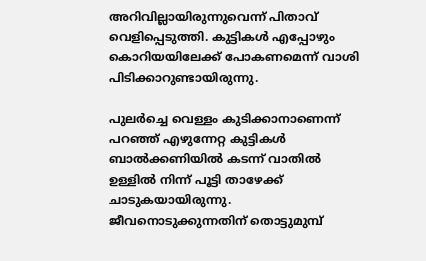അറിവില്ലായിരുന്നുവെന്ന് പിതാവ് വെളിപ്പെടുത്തി. കുട്ടികൾ എപ്പോഴും കൊറിയയിലേക്ക് പോകണമെന്ന് വാശി പിടിക്കാറുണ്ടായിരുന്നു.

പുലർച്ചെ വെള്ളം കുടിക്കാനാണെന്ന് പറഞ്ഞ് എഴുന്നേറ്റ കുട്ടികൾ ബാൽക്കണിയിൽ കടന്ന് വാതിൽ ഉള്ളിൽ നിന്ന് പൂട്ടി താഴേക്ക് ചാടുകയായിരുന്നു. ജീവനൊടുക്കുന്നതിന് തൊട്ടുമുമ്പ്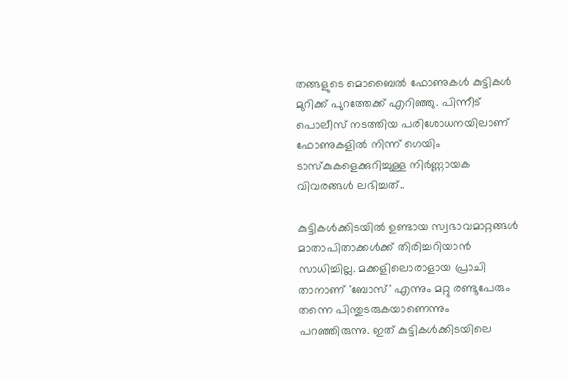തങ്ങളുടെ മൊബൈൽ ഫോണുകൾ കുട്ടികൾ മുറിക്ക് പുറത്തേക്ക് എറിഞ്ഞു. പിന്നീട് പൊലീസ് നടത്തിയ പരിശോധനയിലാണ് ഫോണുകളിൽ നിന്ന് ഗെയിം ടാസ്‌കുകളെക്കുറിച്ചുള്ള നിർണ്ണായക വിവരങ്ങൾ ലഭിച്ചത്..

കുട്ടികൾക്കിടയിൽ ഉണ്ടായ സ്വഭാവമാറ്റങ്ങൾ മാതാപിതാക്കൾക്ക് തിരിച്ചറിയാൻ സാധിച്ചില്ല. മക്കളിലൊരാളായ പ്രാചി താനാണ് 'ബോസ്' എന്നും മറ്റു രണ്ടുപേരും തന്നെ പിന്തുടരുകയാണെന്നും പറഞ്ഞിരുന്നു. ഇത് കുട്ടികൾക്കിടയിലെ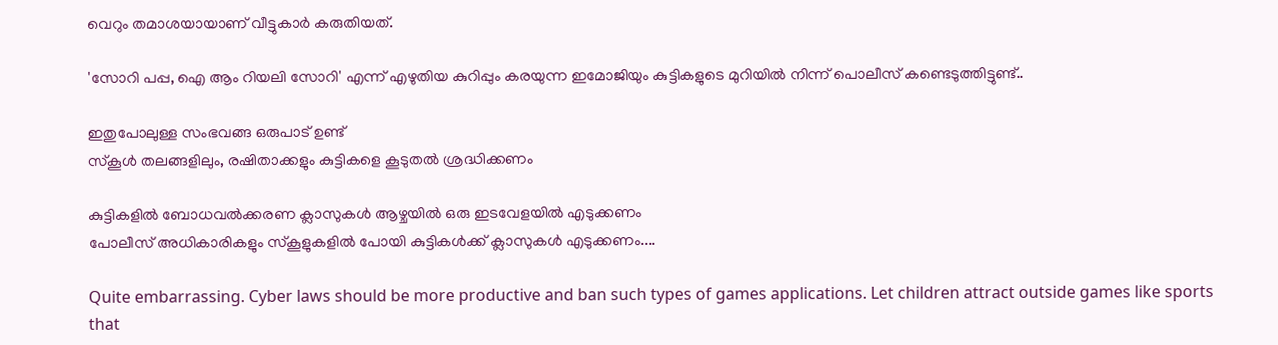വെറും തമാശയായാണ് വീട്ടുകാർ കരുതിയത്.

'സോറി പപ്പ, ഐ ആം റിയലി സോറി' എന്ന് എഴുതിയ കുറിപ്പും കരയുന്ന ഇമോജിയും കുട്ടികളുടെ മുറിയിൽ നിന്ന് പൊലീസ് കണ്ടെടുത്തിട്ടുണ്ട്..

ഇതുപോലുള്ള സംഭവങ്ങ ഒരുപാട് ഉണ്ട്
സ്കൂൾ തലങ്ങളിലും, രഷിതാക്കളും കുട്ടികളെ കൂടുതൽ ശ്രദ്ധിക്കണം

കുട്ടികളിൽ ബോധവൽക്കരണ ക്ലാസുകൾ ആഴ്ചയിൽ ഒരു ഇടവേളയിൽ എടുക്കണം
പോലീസ് അധികാരികളും സ്കൂളുകളിൽ പോയി കുട്ടികൾക്ക് ക്ലാസുകൾ എടുക്കണം....

Quite embarrassing. Cyber laws should be more productive and ban such types of games applications. Let children attract outside games like sports that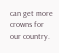can get more crowns for our country.